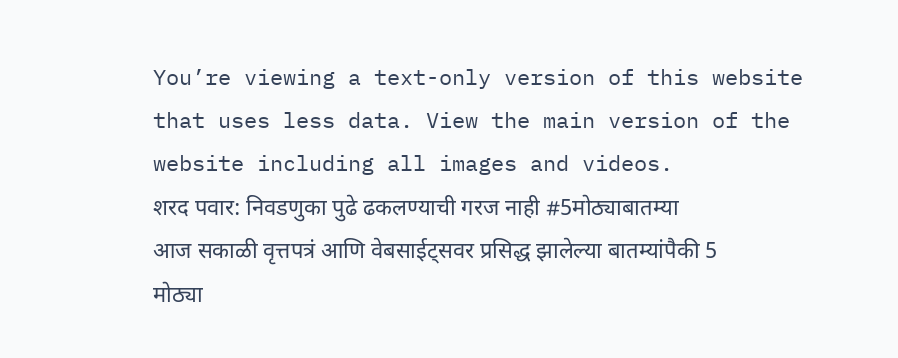You’re viewing a text-only version of this website that uses less data. View the main version of the website including all images and videos.
शरद पवार: निवडणुका पुढे ढकलण्याची गरज नाही #5मोठ्याबातम्या
आज सकाळी वृत्तपत्रं आणि वेबसाईट्सवर प्रसिद्ध झालेल्या बातम्यांपैकी 5 मोठ्या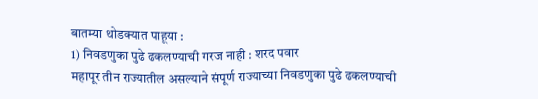बातम्या थोडक्यात पाहूया :
1) निवडणुका पुढे ढकलण्याची गरज नाही : शरद पवार
महापूर तीन राज्यातील असल्याने संपूर्ण राज्याच्या निवडणुका पुढे ढकलण्याची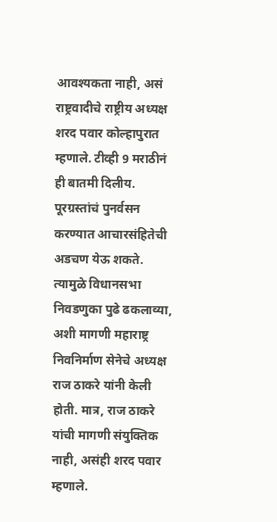आवश्यकता नाही, असं राष्ट्रवादीचे राष्ट्रीय अध्यक्ष शरद पवार कोल्हापुरात म्हणाले. टीव्ही 9 मराठीनं ही बातमी दिलीय.
पूरग्रस्तांचं पुनर्वसन करण्यात आचारसंहितेची अडचण येऊ शकते. त्यामुळे विधानसभा निवडणुका पुढे ढकलाव्या, अशी मागणी महाराष्ट्र निवनिर्माण सेनेचे अध्यक्ष राज ठाकरे यांनी केली होती. मात्र, राज ठाकरे यांची मागणी संयुक्तिक नाही, असंही शरद पवार म्हणाले.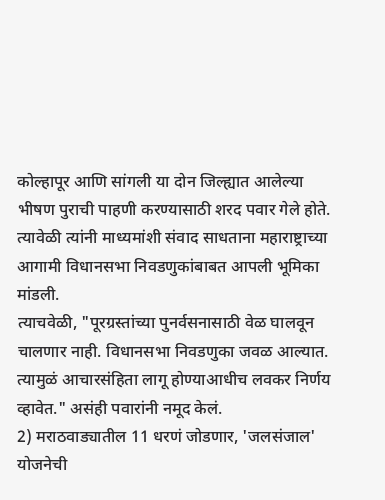कोल्हापूर आणि सांगली या दोन जिल्ह्यात आलेल्या भीषण पुराची पाहणी करण्यासाठी शरद पवार गेले होते. त्यावेळी त्यांनी माध्यमांशी संवाद साधताना महाराष्ट्राच्या आगामी विधानसभा निवडणुकांबाबत आपली भूमिका मांडली.
त्याचवेळी, "पूरग्रस्तांच्या पुनर्वसनासाठी वेळ घालवून चालणार नाही. विधानसभा निवडणुका जवळ आल्यात. त्यामुळं आचारसंहिता लागू होण्याआधीच लवकर निर्णय व्हावेत." असंही पवारांनी नमूद केलं.
2) मराठवाड्यातील 11 धरणं जोडणार, 'जलसंजाल' योजनेची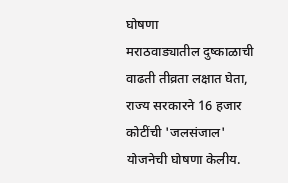घोषणा
मराठवाड्यातील दुष्काळाची वाढती तीव्रता लक्षात घेता, राज्य सरकारने 16 हजार कोटींची 'जलसंजाल' योजनेची घोषणा केलीय.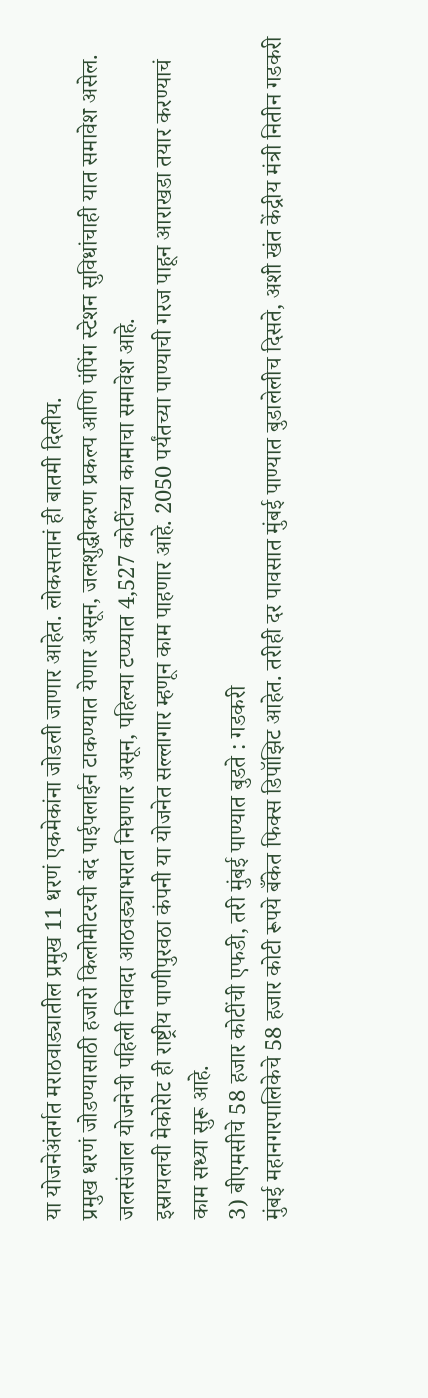या योजनेअंतर्गत मराठवाड्यातील प्रमुख 11 धरणं एकमेकांना जोडली जाणार आहेत. लोकसत्तानं ही बातमी दिलीय.
प्रमुख धरणं जोडण्यासाठी हजारो किलोमीटरची बंद पाईपलाईन टाकण्यात येणार असून, जलशुद्धीकरण प्रकल्प आणि पंपिंग स्टेशन सुविधांचाही यात समावेश असेल.
जलसंजाल योजनेची पहिली निवादा आठवड्याभरात निघणार असून, पहिल्या टप्प्यात 4,527 कोटींच्या कामाचा समावेश आहे.
इस्रायलची मेकोरोट ही राष्ट्रीय पाणीपुरवठा कंपनी या योजनेत सल्लागार म्हणून काम पाहणार आहे. 2050 पर्यंतच्या पाण्याची गरज पाहून आराखडा तयार करण्याचं काम सध्या सुरू आहे.
3) बीएमसीचे 58 हजार कोटींची एफडी, तरी मुंबई पाण्यात बुडते : गडकरी
मुंबई महानगरपालिकेचे 58 हजार कोटी रूपये बँकेत फिक्स डिपॉझिट आहेत. तरीही दर पावसात मुंबई पाण्यात बुडालेलीच दिसते, अशी खंत केंद्रीय मंत्री नितीन गडकरी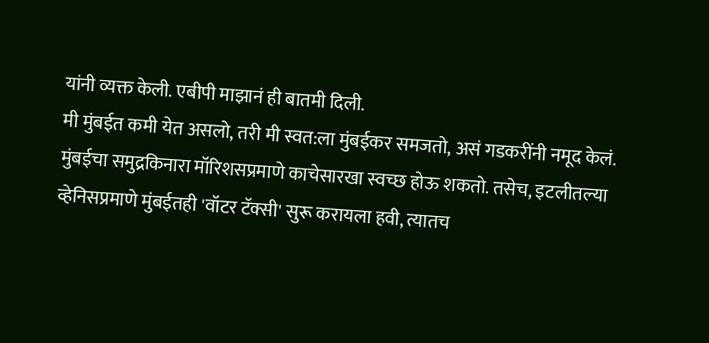यांनी व्यक्त केली. एबीपी माझानं ही बातमी दिली.
मी मुंबईत कमी येत असलो, तरी मी स्वत:ला मुंबईकर समजतो, असं गडकरींनी नमूद केलं.
मुंबईचा समुद्रकिनारा मॉरिशसप्रमाणे काचेसारखा स्वच्छ होऊ शकतो. तसेच, इटलीतल्या व्हेनिसप्रमाणे मुंबईतही 'वॉटर टॅक्सी' सुरू करायला हवी, त्यातच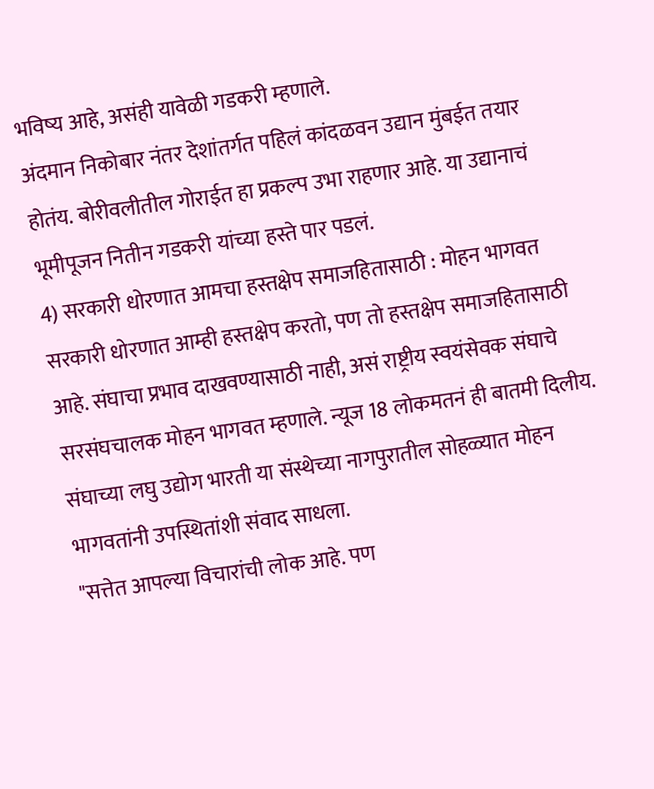भविष्य आहे, असंही यावेळी गडकरी म्हणाले.
अंदमान निकोबार नंतर देशांतर्गत पहिलं कांदळवन उद्यान मुंबईत तयार होतंय. बोरीवलीतील गोराईत हा प्रकल्प उभा राहणार आहे. या उद्यानाचं भूमीपूजन नितीन गडकरी यांच्या हस्ते पार पडलं.
4) सरकारी धोरणात आमचा हस्तक्षेप समाजहितासाठी : मोहन भागवत
सरकारी धोरणात आम्ही हस्तक्षेप करतो, पण तो हस्तक्षेप समाजहितासाठी आहे. संघाचा प्रभाव दाखवण्यासाठी नाही, असं राष्ट्रीय स्वयंसेवक संघाचे सरसंघचालक मोहन भागवत म्हणाले. न्यूज 18 लोकमतनं ही बातमी दिलीय.
संघाच्या लघु उद्योग भारती या संस्थेच्या नागपुरातील सोहळ्यात मोहन भागवतांनी उपस्थितांशी संवाद साधला.
"सत्तेत आपल्या विचारांची लोक आहे. पण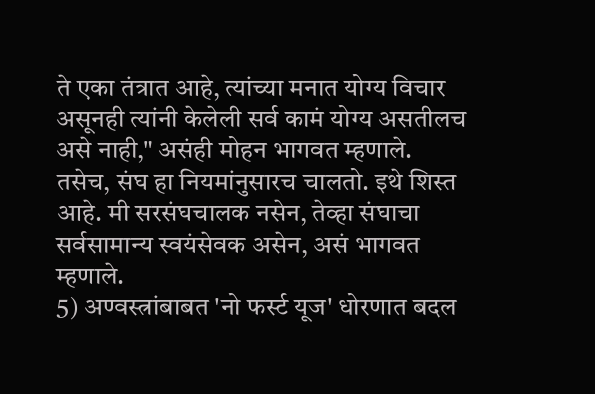ते एका तंत्रात आहे, त्यांच्या मनात योग्य विचार असूनही त्यांनी केलेली सर्व कामं योग्य असतीलच असे नाही," असंही मोहन भागवत म्हणाले.
तसेच, संघ हा नियमांनुसारच चालतो. इथे शिस्त आहे. मी सरसंघचालक नसेन, तेव्हा संघाचा सर्वसामान्य स्वयंसेवक असेन, असं भागवत म्हणाले.
5) अण्वस्त्रांबाबत 'नो फर्स्ट यूज' धोरणात बदल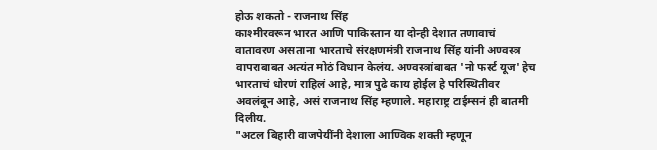होऊ शकतो - राजनाथ सिंह
काश्मीरवरून भारत आणि पाकिस्तान या दोन्ही देशात तणावाचं वातावरण असताना भारताचे संरक्षणमंत्री राजनाथ सिंह यांनी अण्वस्त्र वापराबाबत अत्यंत मोठं विधान केलंय. अण्वस्त्रांबाबत 'नो फर्स्ट यूज' हेच भारताचं धोरणं राहिलं आहे, मात्र पुढे काय होईल हे परिस्थितीवर अवलंबून आहे, असं राजनाथ सिंह म्हणाले. महाराष्ट्र टाईम्सनं ही बातमी दिलीय.
"अटल बिहारी वाजपेयींनी देशाला आण्विक शक्ती म्हणून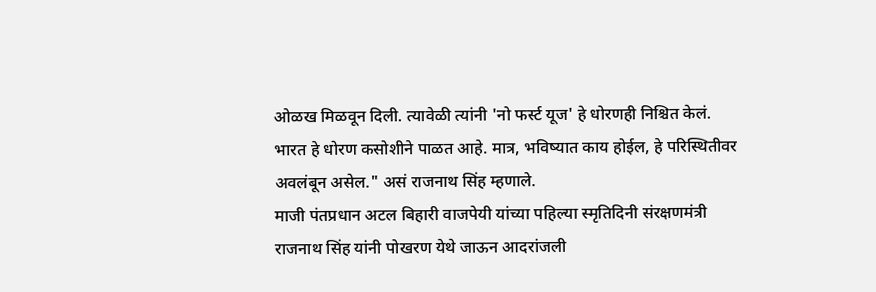ओळख मिळवून दिली. त्यावेळी त्यांनी 'नो फर्स्ट यूज' हे धोरणही निश्चित केलं. भारत हे धोरण कसोशीने पाळत आहे. मात्र, भविष्यात काय होईल, हे परिस्थितीवर अवलंबून असेल." असं राजनाथ सिंह म्हणाले.
माजी पंतप्रधान अटल बिहारी वाजपेयी यांच्या पहिल्या स्मृतिदिनी संरक्षणमंत्री राजनाथ सिंह यांनी पोखरण येथे जाऊन आदरांजली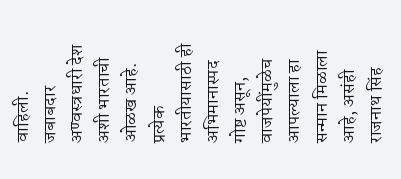वाहिली.
जबाबदार अण्वस्त्रधारी देश अशी भारताची ओळख आहे. प्रत्येक भारतीयासाठी ही अभिमानास्पद गोष्ट असून, वाजपेयींमुळेच आपल्याला हा सन्मान मिळाला आहे, असंही राजनाथ सिंह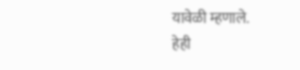यावेळी म्हणाले.
हेही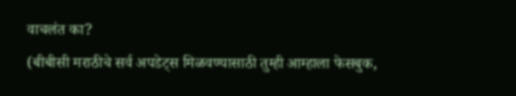वाचलंत का?
(बीबीसी मराठीचे सर्व अपडेट्स मिळवण्यासाठी तुम्ही आम्हाला फेसबुक,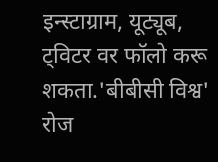इन्स्टाग्राम, यूट्यूब, ट्विटर वर फॉलो करू शकता.'बीबीसी विश्व' रोज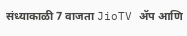संध्याकाळी 7 वाजता JioTV ॲप आणि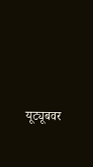यूट्यूबवर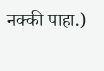नक्की पाहा.)